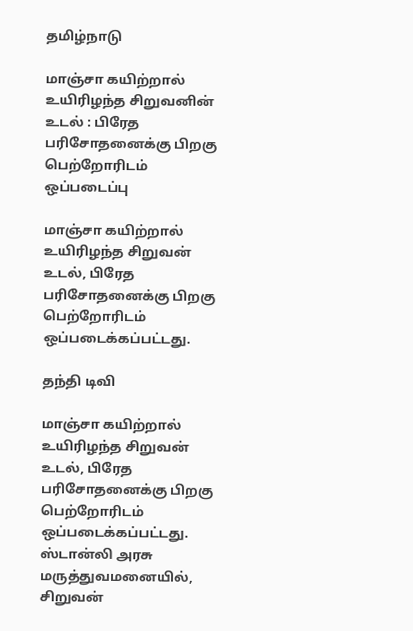தமிழ்நாடு

மாஞ்சா கயிற்றால் உயிரிழந்த சிறுவனின் உடல் : பிரேத பரிசோதனைக்கு பிறகு பெற்றோரிடம் ஒப்படைப்பு

மாஞ்சா கயிற்றால் உயிரிழந்த சிறுவன் உடல், பிரேத பரிசோதனைக்கு பிறகு பெற்றோரிடம் ஒப்படைக்கப்பட்டது.

தந்தி டிவி

மாஞ்சா கயிற்றால் உயிரிழந்த சிறுவன் உடல், பிரேத பரிசோதனைக்கு பிறகு பெற்றோரிடம் ஒப்படைக்கப்பட்டது. ஸ்டான்லி அரசு மருத்துவமனையில், சிறுவன்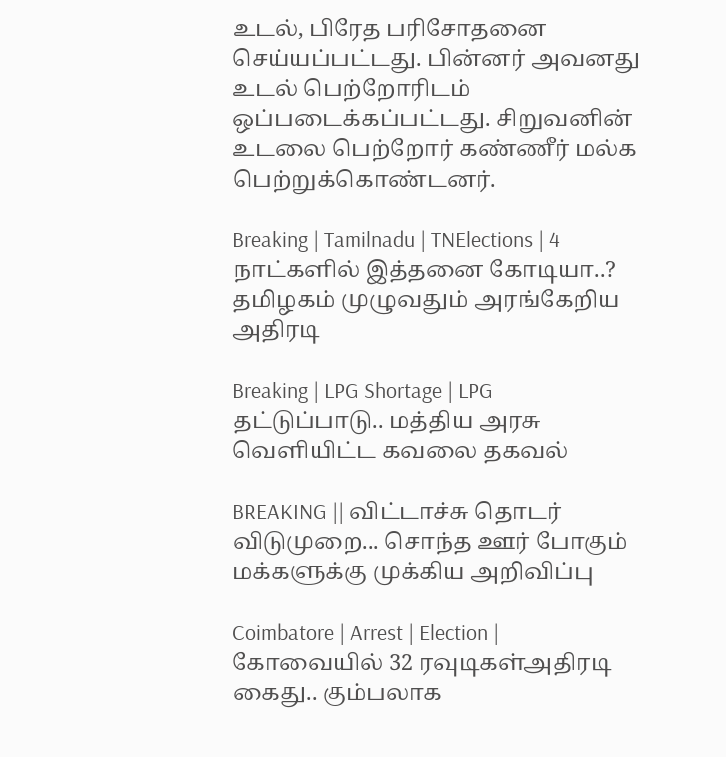உடல், பிரேத பரிசோதனை செய்யப்பட்டது. பின்னர் அவனது உடல் பெற்றோரிடம் ஒப்படைக்கப்பட்டது. சிறுவனின் உடலை பெற்றோர் கண்ணீர் மல்க பெற்றுக்கொண்டனர்.

Breaking | Tamilnadu | TNElections | 4 நாட்களில் இத்தனை கோடியா..? தமிழகம் முழுவதும் அரங்கேறிய அதிரடி

Breaking | LPG Shortage | LPG தட்டுப்பாடு.. மத்திய அரசு வெளியிட்ட கவலை தகவல்

BREAKING || விட்டாச்சு தொடர் விடுமுறை... சொந்த ஊர் போகும் மக்களுக்கு முக்கிய அறிவிப்பு

Coimbatore | Arrest | Election | கோவையில் 32 ரவுடிகள்அதிரடி கைது.. கும்பலாக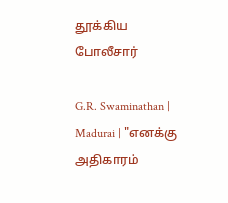தூக்கிய போலீசார்

G.R. Swaminathan | Madurai | "எனக்கு அதிகாரம்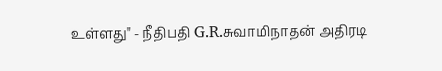உள்ளது" - நீதிபதி G.R.சுவாமிநாதன் அதிரடி